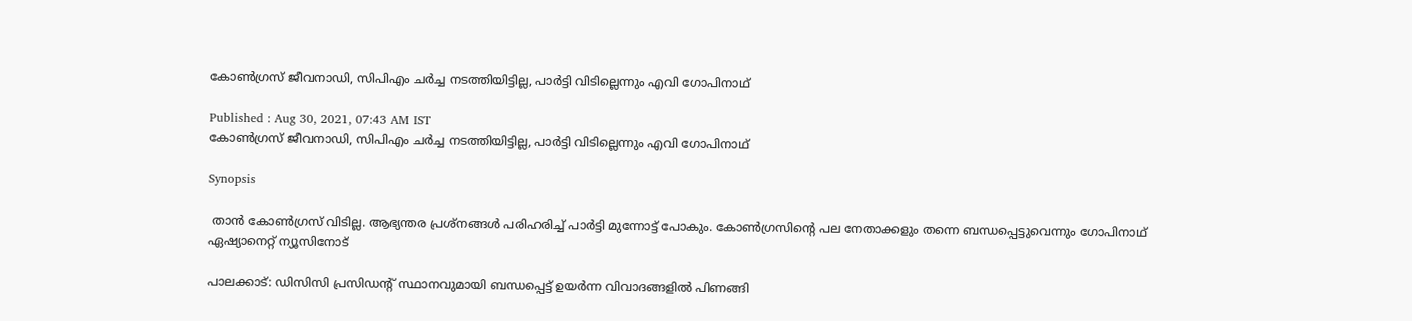കോൺഗ്രസ് ജീവനാഡി, സിപിഎം ചർച്ച നടത്തിയിട്ടില്ല, പാർട്ടി വിടില്ലെന്നും എവി ഗോപിനാഥ്

Published : Aug 30, 2021, 07:43 AM IST
കോൺഗ്രസ് ജീവനാഡി, സിപിഎം ചർച്ച നടത്തിയിട്ടില്ല, പാർട്ടി വിടില്ലെന്നും എവി ഗോപിനാഥ്

Synopsis

 താൻ കോൺഗ്രസ് വിടില്ല. ആഭ്യന്തര പ്രശ്നങ്ങൾ പരിഹരിച്ച് പാർട്ടി മുന്നോട്ട് പോകും. കോൺഗ്രസിന്റെ പല നേതാക്കളും തന്നെ ബന്ധപ്പെട്ടുവെന്നും ഗോപിനാഥ് ഏഷ്യാനെറ്റ് ന്യൂസിനോട്

പാലക്കാട്: ഡിസിസി പ്രസിഡന്റ് സ്ഥാനവുമായി ബന്ധപ്പെട്ട് ഉയർന്ന വിവാദങ്ങളിൽ പിണങ്ങി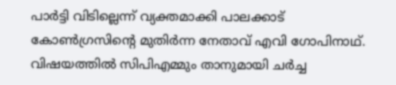പാർട്ടി വിടില്ലെന്ന് വ്യക്തമാക്കി പാലക്കാട് കോൺഗ്രസിന്റെ മുതിർന്ന നേതാവ് എവി ഗോപിനാഥ്. വിഷയത്തിൽ സിപിഎമ്മും താനുമായി ചർച്ച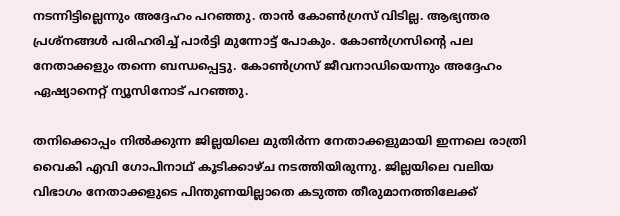നടന്നിട്ടില്ലെന്നും അദ്ദേഹം പറഞ്ഞു. താൻ കോൺഗ്രസ് വിടില്ല. ആഭ്യന്തര പ്രശ്നങ്ങൾ പരിഹരിച്ച് പാർട്ടി മുന്നോട്ട് പോകും. കോൺഗ്രസിന്റെ പല നേതാക്കളും തന്നെ ബന്ധപ്പെട്ടു. കോൺഗ്രസ് ജീവനാഡിയെന്നും അദ്ദേഹം ഏഷ്യാനെറ്റ് ന്യൂസിനോട് പറഞ്ഞു.

തനിക്കൊപ്പം നില്‍ക്കുന്ന ജില്ലയിലെ മുതിര്‍ന്ന നേതാക്കളുമായി ഇന്നലെ രാത്രി വൈകി എവി ഗോപിനാഥ് കൂടിക്കാഴ്ച നടത്തിയിരുന്നു. ജില്ലയിലെ വലിയ വിഭാഗം നേതാക്കളുടെ പിന്തുണയില്ലാതെ കടുത്ത തീരുമാനത്തിലേക്ക്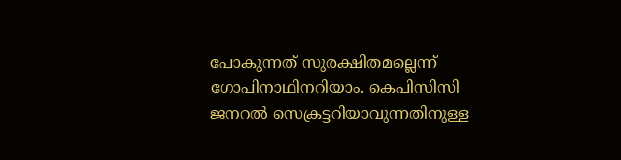പോകുന്നത് സുരക്ഷിതമല്ലെന്ന് ഗോപിനാഥിനറിയാം. കെപിസിസി ജനറല്‍ സെക്രട്ടറിയാവുന്നതിനുള്ള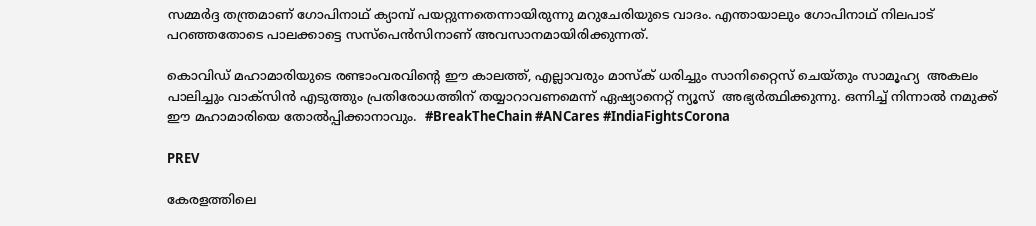സമ്മര്‍ദ്ദ തന്ത്രമാണ് ഗോപിനാഥ് ക്യാമ്പ് പയറ്റുന്നതെന്നായിരുന്നു മറുചേരിയുടെ വാദം. എന്തായാലും ഗോപിനാഥ് നിലപാട് പറഞ്ഞതോടെ പാലക്കാട്ടെ സസ്പെൻസിനാണ് അവസാനമായിരിക്കുന്നത്.

കൊവിഡ് മഹാമാരിയുടെ രണ്ടാംവരവിന്റെ ഈ കാലത്ത്, എല്ലാവരും മാസ്‌ക് ധരിച്ചും സാനിറ്റൈസ് ചെയ്തും സാമൂഹ്യ  അകലം പാലിച്ചും വാക്‌സിന്‍ എടുത്തും പ്രതിരോധത്തിന് തയ്യാറാവണമെന്ന് ഏഷ്യാനെറ്റ് ന്യൂസ്  അഭ്യര്‍ത്ഥിക്കുന്നു. ഒന്നിച്ച് നിന്നാല്‍ നമുക്ക് ഈ മഹാമാരിയെ തോല്‍പ്പിക്കാനാവും.  #BreakTheChain #ANCares #IndiaFightsCorona

PREV

കേരളത്തിലെ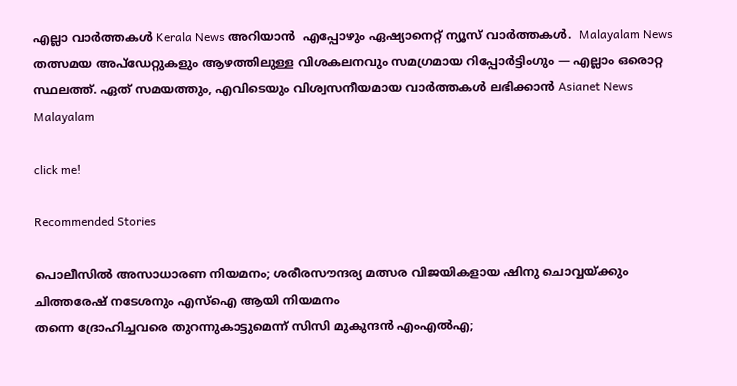എല്ലാ വാർത്തകൾ Kerala News അറിയാൻ  എപ്പോഴും ഏഷ്യാനെറ്റ് ന്യൂസ് വാർത്തകൾ.  Malayalam News   തത്സമയ അപ്‌ഡേറ്റുകളും ആഴത്തിലുള്ള വിശകലനവും സമഗ്രമായ റിപ്പോർട്ടിംഗും — എല്ലാം ഒരൊറ്റ സ്ഥലത്ത്. ഏത് സമയത്തും, എവിടെയും വിശ്വസനീയമായ വാർത്തകൾ ലഭിക്കാൻ Asianet News Malayalam

click me!

Recommended Stories

പൊലീസിൽ അസാധാരണ നിയമനം; ശരീരസൗന്ദര്യ മത്സര വിജയികളായ ഷിനു ചൊവ്വയ്ക്കും ചിത്തരേഷ് നടേശനും എസ്ഐ ആയി നിയമനം
തന്നെ ദ്രോഹിച്ചവരെ തുറന്നുകാട്ടുമെന്ന് സിസി മുകുന്ദൻ എംഎൽഎ;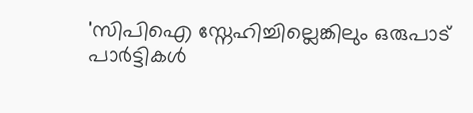'സിപിഐ സ്നേഹിച്ചില്ലെങ്കിലും ഒരുപാട് പാർട്ടികൾ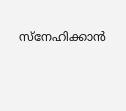സ്നേഹിക്കാൻ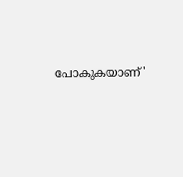പോകുകയാണ്'